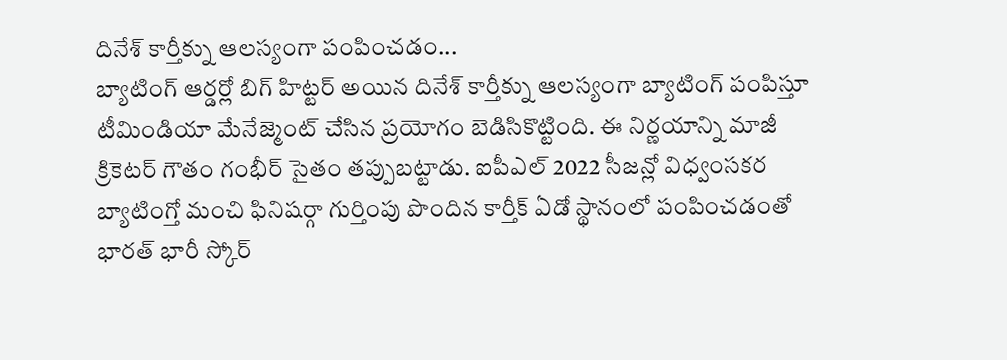దినేశ్ కార్తీక్ను ఆలస్యంగా పంపించడం...
బ్యాటింగ్ ఆర్డర్లో బిగ్ హిట్టర్ అయిన దినేశ్ కార్తీక్ను ఆలస్యంగా బ్యాటింగ్ పంపిస్తూ టీమిండియా మేనేజ్మెంట్ చేసిన ప్రయోగం బెడిసికొట్టింది. ఈ నిర్ణయాన్ని మాజీ క్రికెటర్ గౌతం గంభీర్ సైతం తప్పుబట్టాడు. ఐపీఎల్ 2022 సీజన్లో విధ్వంసకర బ్యాటింగ్తో మంచి ఫినిషర్గా గుర్తింపు పొందిన కార్తీక్ ఏడో స్థానంలో పంపించడంతో భారత్ భారీ స్కోర్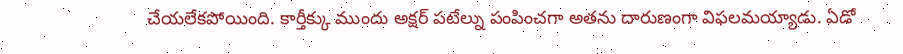చేయలేకపోయింది. కార్తీక్కు ముందు అక్షర్ పటేల్ను పంపించగా అతను దారుణంగా విఫలమయ్యాడు. ఏడో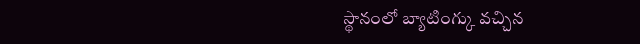స్థానంలో బ్యాటింగ్కు వచ్చిన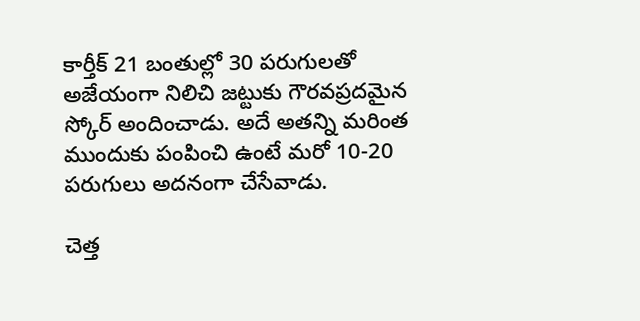కార్తీక్ 21 బంతుల్లో 30 పరుగులతో అజేయంగా నిలిచి జట్టుకు గౌరవప్రదమైన స్కోర్ అందించాడు. అదే అతన్ని మరింత ముందుకు పంపించి ఉంటే మరో 10-20 పరుగులు అదనంగా చేసేవాడు.

చెత్త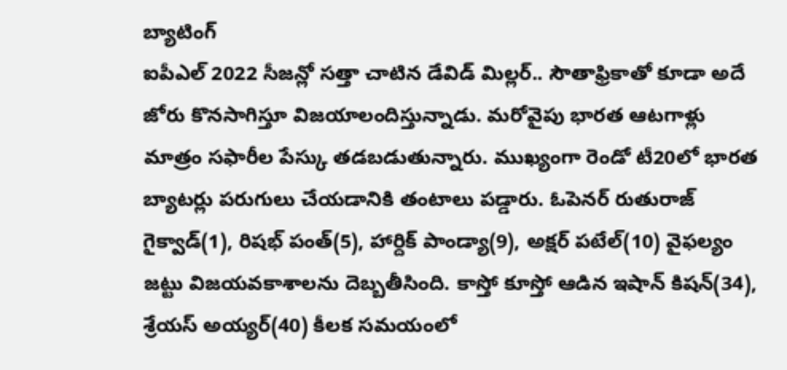బ్యాటింగ్
ఐపీఎల్ 2022 సీజన్లో సత్తా చాటిన డేవిడ్ మిల్లర్.. సౌతాఫ్రికాతో కూడా అదే జోరు కొనసాగిస్తూ విజయాలందిస్తున్నాడు. మరోవైపు భారత ఆటగాళ్లు మాత్రం సఫారీల పేస్కు తడబడుతున్నారు. ముఖ్యంగా రెండో టీ20లో భారత బ్యాటర్లు పరుగులు చేయడానికి తంటాలు పడ్డారు. ఓపెనర్ రుతురాజ్ గైక్వాడ్(1), రిషభ్ పంత్(5), హార్దిక్ పాండ్యా(9), అక్షర్ పటేల్(10) వైఫల్యం జట్టు విజయవకాశాలను దెబ్బతీసింది. కాస్తో కూస్తో ఆడిన ఇషాన్ కిషన్(34), శ్రేయస్ అయ్యర్(40) కీలక సమయంలో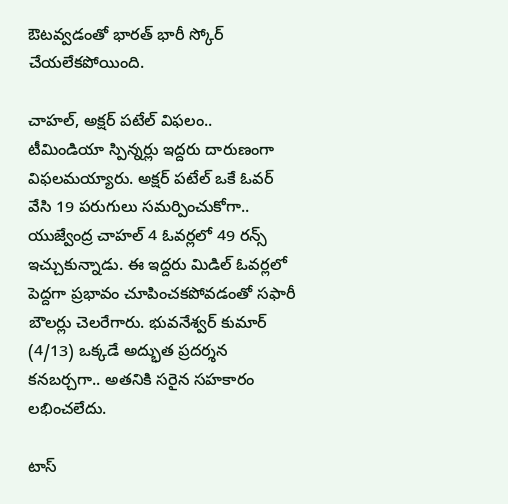ఔటవ్వడంతో భారత్ భారీ స్కోర్ చేయలేకపోయింది.

చాహల్, అక్షర్ పటేల్ విఫలం..
టీమిండియా స్పిన్నర్లు ఇద్దరు దారుణంగా విఫలమయ్యారు. అక్షర్ పటేల్ ఒకే ఓవర్ వేసి 19 పరుగులు సమర్పించుకోగా.. యుజ్వేంద్ర చాహల్ 4 ఓవర్లలో 49 రన్స్ ఇచ్చుకున్నాడు. ఈ ఇద్దరు మిడిల్ ఓవర్లలో పెద్దగా ప్రభావం చూపించకపోవడంతో సఫారీ బౌలర్లు చెలరేగారు. భువనేశ్వర్ కుమార్ (4/13) ఒక్కడే అద్భుత ప్రదర్శన కనబర్చగా.. అతనికి సరైన సహకారం లభించలేదు.

టాస్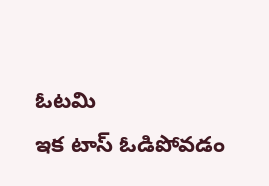ఓటమి
ఇక టాస్ ఓడిపోవడం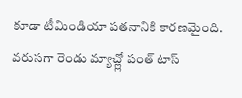కూడా టీమిండియా పతనానికి కారణమైంది. వరుసగా రెండు మ్యాచ్ల్లో పంత్ టాస్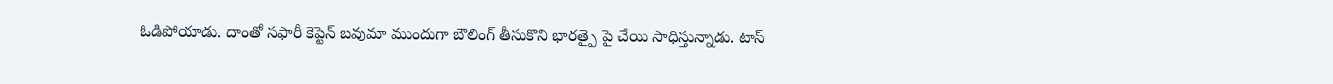ఓడిపోయాడు. దాంతో సఫారీ కెప్టెన్ బవుమా ముందుగా బౌలింగ్ తీసుకొని భారత్పై పై చేయి సాధిస్తున్నాడు. టాస్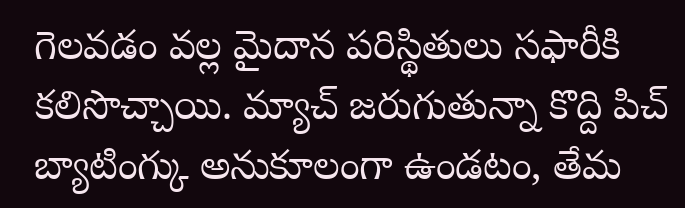గెలవడం వల్ల మైదాన పరిస్థితులు సఫారీకి కలిసొచ్చాయి. మ్యాచ్ జరుగుతున్నా కొద్ది పిచ్ బ్యాటింగ్కు అనుకూలంగా ఉండటం, తేమ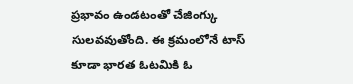ప్రభావం ఉండటంతో చేజింగ్కు సులవవుతోంది. ఈ క్రమంలోనే టాస్ కూడా భారత ఓటమికి ఓ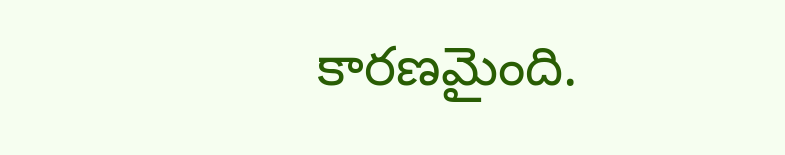కారణమైంది.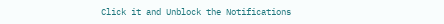Click it and Unblock the Notifications